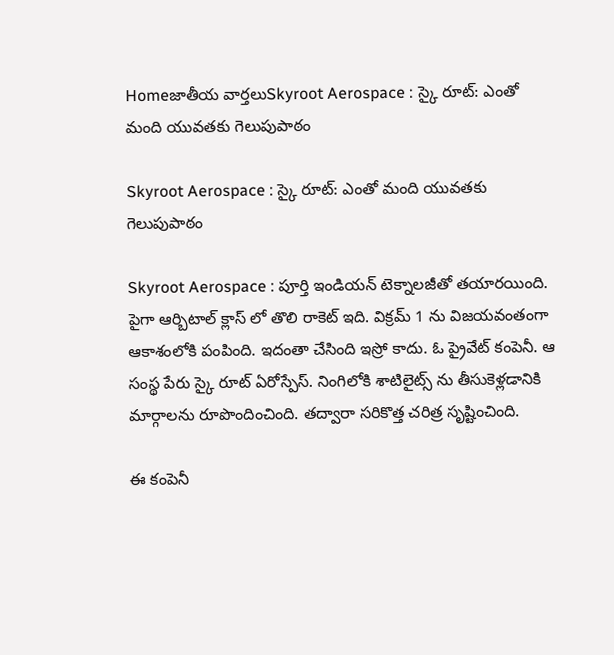Homeజాతీయ వార్తలుSkyroot Aerospace : స్కై రూట్: ఎంతో మంది యువతకు గెలుపుపాఠం

Skyroot Aerospace : స్కై రూట్: ఎంతో మంది యువతకు గెలుపుపాఠం

Skyroot Aerospace : పూర్తి ఇండియన్ టెక్నాలజీతో తయారయింది. పైగా ఆర్బిటాల్ క్లాస్ లో తొలి రాకెట్ ఇది. విక్రమ్ 1 ను విజయవంతంగా ఆకాశంలోకి పంపింది. ఇదంతా చేసింది ఇస్రో కాదు. ఓ ప్రైవేట్ కంపెనీ. ఆ సంస్థ పేరు స్కై రూట్ ఏరోస్పేస్. నింగిలోకి శాటిలైట్స్ ను తీసుకెళ్లడానికి మార్గాలను రూపొందించింది. తద్వారా సరికొత్త చరిత్ర సృష్టించింది.

ఈ కంపెనీ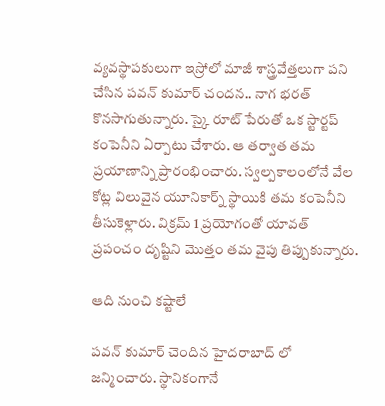వ్యవస్థాపకులుగా ఇస్రోలో మాజీ శాస్త్రవేత్తలుగా పని చేసిన పవన్ కుమార్ చందన.. నాగ భరత్ కొనసాగుతున్నారు. స్కై రూట్ పేరుతో ఒక స్టార్టప్ కంపెనీని ఏర్పాటు చేశారు. ఆ తర్వాత తమ ప్రయాణాన్ని ప్రారంభించారు. స్వల్పకాలంలోనే వేల కోట్ల విలువైన యూనికార్న్ స్థాయికి తమ కంపెనీని తీసుకెళ్లారు. విక్రమ్ 1 ప్రయోగంతో యావత్ ప్రపంచం దృష్టిని మొత్తం తమ వైపు తిప్పుకున్నారు.

ఆది నుంచి కష్టాలే

పవన్ కుమార్ చెందిన హైదరాబాద్ లో జన్మించారు. స్థానికంగానే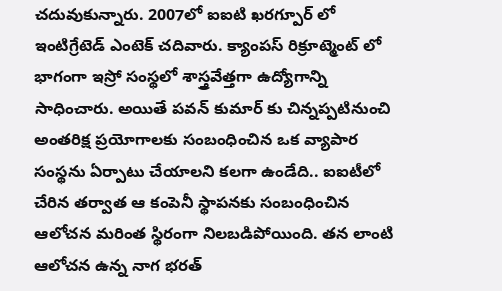చదువుకున్నారు. 2007లో ఐఐటి ఖరగ్పూర్ లో ఇంటిగ్రేటెడ్ ఎంటెక్ చదివారు. క్యాంపస్ రిక్రూట్మెంట్ లో భాగంగా ఇస్రో సంస్థలో శాస్త్రవేత్తగా ఉద్యోగాన్ని సాధించారు. అయితే పవన్ కుమార్ కు చిన్నప్పటినుంచి అంతరిక్ష ప్రయోగాలకు సంబంధించిన ఒక వ్యాపార సంస్థను ఏర్పాటు చేయాలని కలగా ఉండేది.. ఐఐటీలో చేరిన తర్వాత ఆ కంపెనీ స్థాపనకు సంబంధించిన ఆలోచన మరింత స్థిరంగా నిలబడిపోయింది. తన లాంటి ఆలోచన ఉన్న నాగ భరత్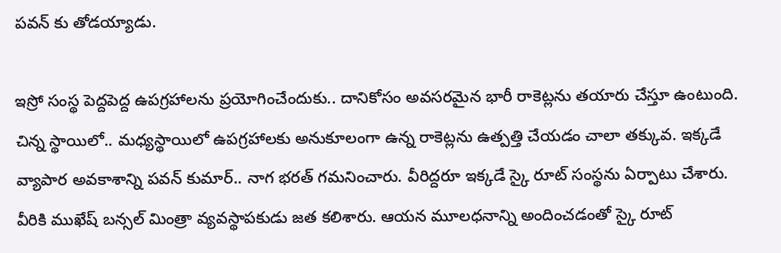పవన్ కు తోడయ్యాడు.

ఇస్రో సంస్థ పెద్దపెద్ద ఉపగ్రహాలను ప్రయోగించేందుకు.. దానికోసం అవసరమైన భారీ రాకెట్లను తయారు చేస్తూ ఉంటుంది. చిన్న స్థాయిలో.. మధ్యస్థాయిలో ఉపగ్రహాలకు అనుకూలంగా ఉన్న రాకెట్లను ఉత్పత్తి చేయడం చాలా తక్కువ. ఇక్కడే వ్యాపార అవకాశాన్ని పవన్ కుమార్.. నాగ భరత్ గమనించారు. వీరిద్దరూ ఇక్కడే స్కై రూట్ సంస్థను ఏర్పాటు చేశారు. వీరికి ముఖేష్ బన్సల్ మింత్రా వ్యవస్థాపకుడు జత కలిశారు. ఆయన మూలధనాన్ని అందించడంతో స్కై రూట్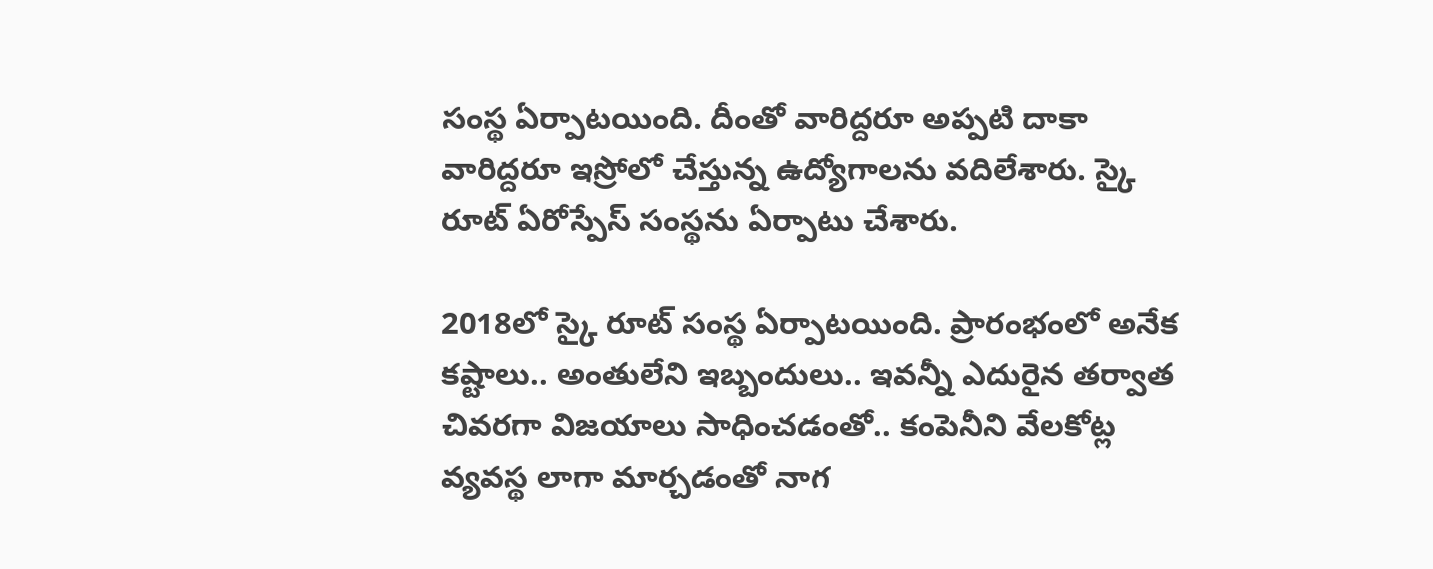సంస్థ ఏర్పాటయింది. దీంతో వారిద్దరూ అప్పటి దాకా వారిద్దరూ ఇస్రోలో చేస్తున్న ఉద్యోగాలను వదిలేశారు. స్కై రూట్ ఏరోస్పేస్ సంస్థను ఏర్పాటు చేశారు.

2018లో స్కై రూట్ సంస్థ ఏర్పాటయింది. ప్రారంభంలో అనేక కష్టాలు.. అంతులేని ఇబ్బందులు.. ఇవన్నీ ఎదురైన తర్వాత చివరగా విజయాలు సాధించడంతో.. కంపెనీని వేలకోట్ల వ్యవస్థ లాగా మార్చడంతో నాగ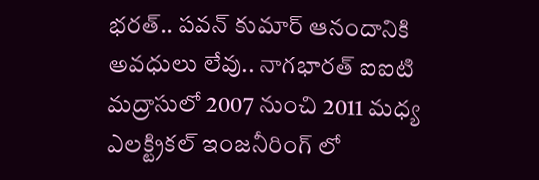భరత్.. పవన్ కుమార్ ఆనందానికి అవధులు లేవు.. నాగభారత్ ఐఐటి మద్రాసులో 2007 నుంచి 2011 మధ్య ఎలక్ట్రికల్ ఇంజనీరింగ్ లో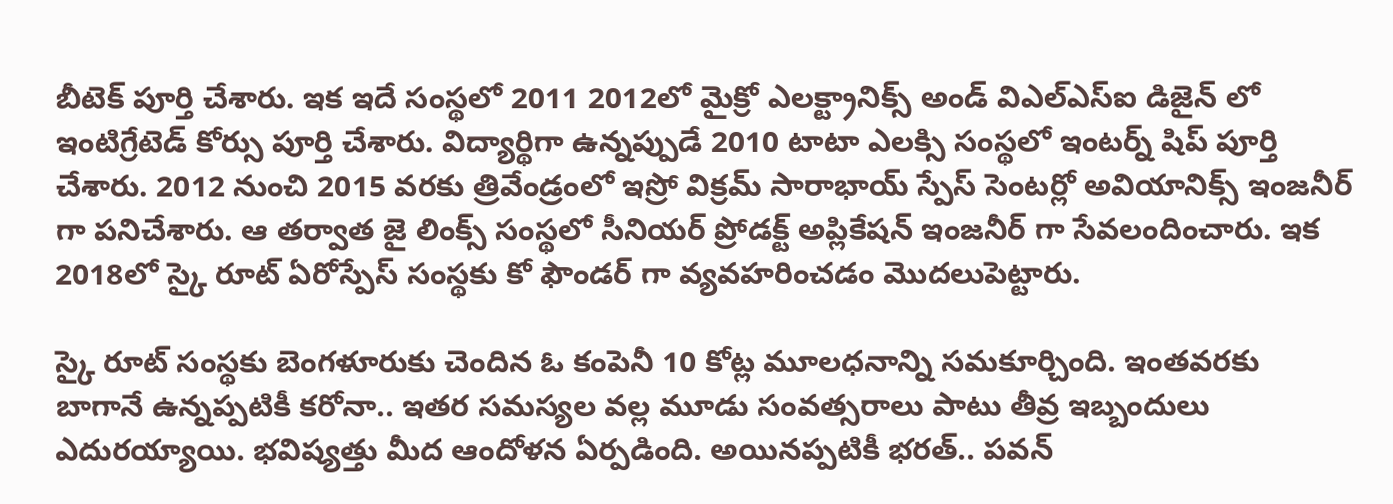బీటెక్ పూర్తి చేశారు. ఇక ఇదే సంస్థలో 2011 2012లో మైక్రో ఎలక్ట్రానిక్స్ అండ్ విఎల్ఎస్ఐ డిజైన్ లో ఇంటిగ్రేటెడ్ కోర్సు పూర్తి చేశారు. విద్యార్థిగా ఉన్నప్పుడే 2010 టాటా ఎలక్సి సంస్థలో ఇంటర్న్ షిప్ పూర్తి చేశారు. 2012 నుంచి 2015 వరకు త్రివేండ్రంలో ఇస్రో విక్రమ్ సారాభాయ్ స్పేస్ సెంటర్లో అవియానిక్స్ ఇంజనీర్ గా పనిచేశారు. ఆ తర్వాత జై లింక్స్ సంస్థలో సీనియర్ ప్రోడక్ట్ అప్లికేషన్ ఇంజనీర్ గా సేవలందించారు. ఇక 2018లో స్కై రూట్ ఏరోస్పేస్ సంస్థకు కో ఫౌండర్ గా వ్యవహరించడం మొదలుపెట్టారు.

స్కై రూట్ సంస్థకు బెంగళూరుకు చెందిన ఓ కంపెనీ 10 కోట్ల మూలధనాన్ని సమకూర్చింది. ఇంతవరకు బాగానే ఉన్నప్పటికీ కరోనా.. ఇతర సమస్యల వల్ల మూడు సంవత్సరాలు పాటు తీవ్ర ఇబ్బందులు ఎదురయ్యాయి. భవిష్యత్తు మీద ఆందోళన ఏర్పడింది. అయినప్పటికీ భరత్.. పవన్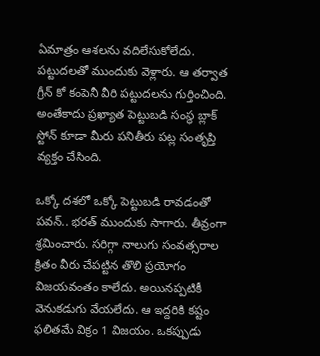ఏమాత్రం ఆశలను వదిలేసుకోలేదు. పట్టుదలతో ముందుకు వెళ్లారు. ఆ తర్వాత గ్రీన్ కో కంపెనీ వీరి పట్టుదలను గుర్తించింది. అంతేకాదు ప్రఖ్యాత పెట్టుబడి సంస్థ బ్లాక్ స్టోన్ కూడా మీరు పనితీరు పట్ల సంతృప్తి వ్యక్తం చేసింది.

ఒక్కో దశలో ఒక్కో పెట్టుబడి రావడంతో పవన్.. భరత్ ముందుకు సాగారు. తీవ్రంగా శ్రమించారు. సరిగ్గా నాలుగు సంవత్సరాల క్రితం వీరు చేపట్టిన తొలి ప్రయోగం విజయవంతం కాలేదు. అయినప్పటికీ వెనుకడుగు వేయలేదు. ఆ ఇద్దరికి కష్టం ఫలితమే విక్రం 1 విజయం. ఒకప్పుడు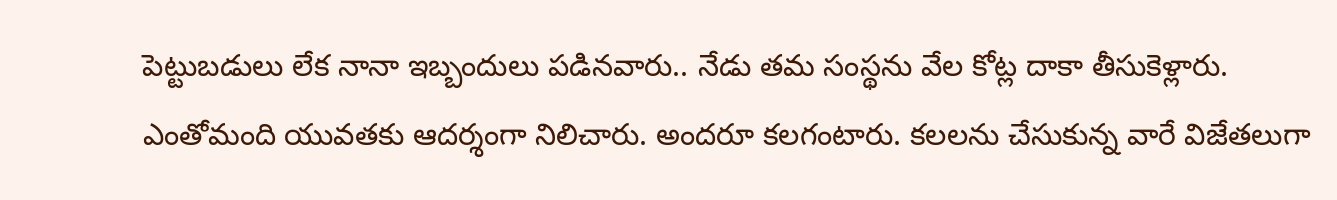పెట్టుబడులు లేక నానా ఇబ్బందులు పడినవారు.. నేడు తమ సంస్థను వేల కోట్ల దాకా తీసుకెళ్లారు. ఎంతోమంది యువతకు ఆదర్శంగా నిలిచారు. అందరూ కలగంటారు. కలలను చేసుకున్న వారే విజేతలుగా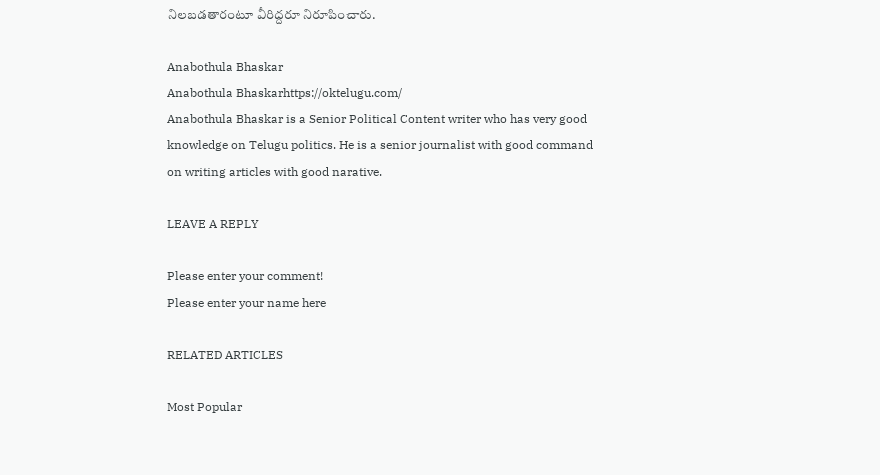నిలబడతారంటూ వీరిద్దరూ నిరూపించారు.

Anabothula Bhaskar
Anabothula Bhaskarhttps://oktelugu.com/
Anabothula Bhaskar is a Senior Political Content writer who has very good knowledge on Telugu politics. He is a senior journalist with good command on writing articles with good narative.

LEAVE A REPLY

Please enter your comment!
Please enter your name here

RELATED ARTICLES

Most Popular